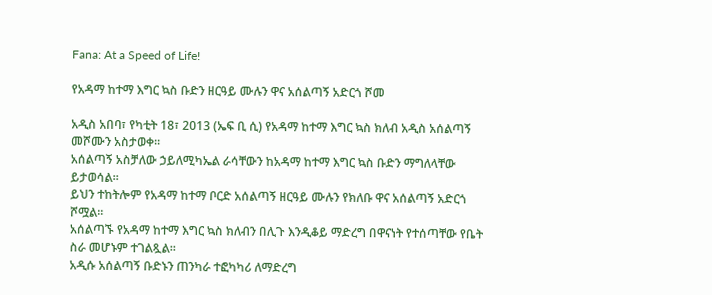Fana: At a Speed of Life!

የአዳማ ከተማ እግር ኳስ ቡድን ዘርዓይ ሙሉን ዋና አሰልጣኝ አድርጎ ሾመ

አዲስ አበባ፣ የካቲት 18፣ 2013 (ኤፍ ቢ ሲ) የአዳማ ከተማ እግር ኳስ ክለብ አዲስ አሰልጣኝ መሾሙን አስታወቀ፡፡
አሰልጣኝ አስቻለው ኃይለሚካኤል ራሳቸውን ከአዳማ ከተማ እግር ኳስ ቡድን ማግለላቸው ይታወሳል፡፡
ይህን ተከትሎም የአዳማ ከተማ ቦርድ አሰልጣኝ ዘርዓይ ሙሉን የክለቡ ዋና አሰልጣኝ አድርጎ ሾሟል፡፡
አሰልጣኙ የአዳማ ከተማ እግር ኳስ ክለብን በሊጉ እንዲቆይ ማድረግ በዋናነት የተሰጣቸው የቤት ስራ መሆኑም ተገልጿል፡፡
አዲሱ አሰልጣኝ ቡድኑን ጠንካራ ተፎካካሪ ለማድረግ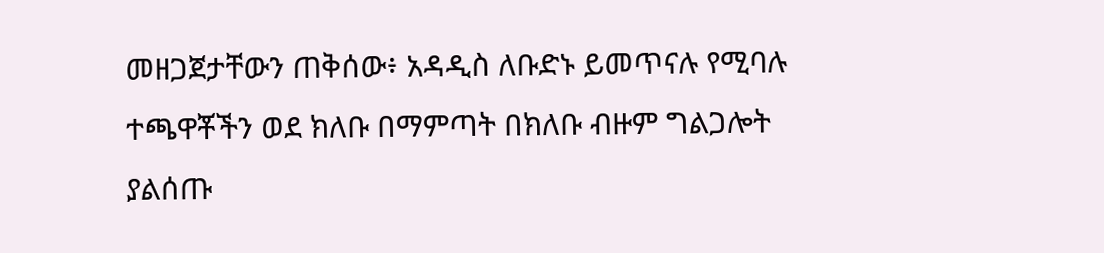መዘጋጀታቸውን ጠቅሰው፥ አዳዲስ ለቡድኑ ይመጥናሉ የሚባሉ ተጫዋቾችን ወደ ክለቡ በማምጣት በክለቡ ብዙም ግልጋሎት ያልሰጡ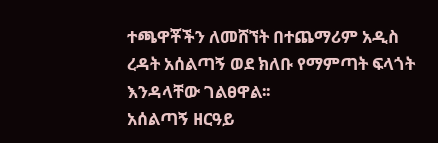ተጫዋቾችን ለመሸኘት በተጨማሪም አዲስ ረዳት አሰልጣኝ ወደ ክለቡ የማምጣት ፍላጎት እንዳላቸው ገልፀዋል፡፡
አሰልጣኝ ዘርዓይ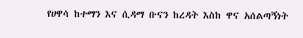የሀዋሳ ከተማን እና ሲዳማ ቡናን ከረዳት እስከ ዋና አሰልጣኝነት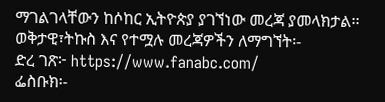ማገልገላቸውን ከሶከር ኢትዮጵያ ያገኘነው መረጃ ያመላክታል፡፡
ወቅታዊ፣ትኩስ እና የተሟሉ መረጃዎችን ለማግኘት፡-
ድረ ገጽ፦ https://www.fanabc.com/
ፌስቡክ፡-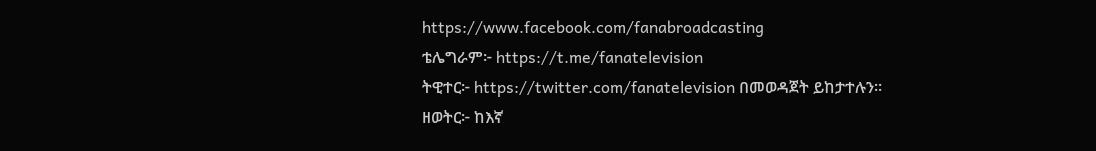https://www.facebook.com/fanabroadcasting
ቴሌግራም፦ https://t.me/fanatelevision
ትዊተር፦ https://twitter.com/fanatelevision በመወዳጀት ይከታተሉን፡፡
ዘወትር፦ ከእኛ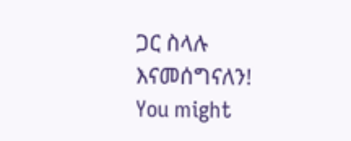ጋር ስላሉ እናመሰግናለን!
You might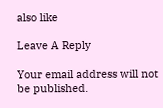also like

Leave A Reply

Your email address will not be published.